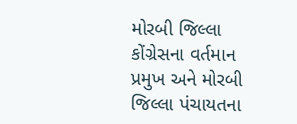મોરબી જિલ્લા કોંગ્રેસના વર્તમાન પ્રમુખ અને મોરબી જિલ્લા પંચાયતના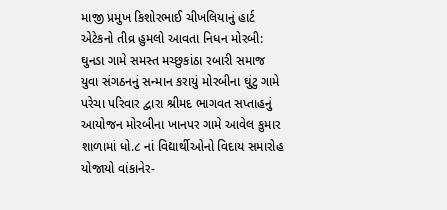માજી પ્રમુખ કિશોરભાઈ ચીખલિયાનું હાર્ટ એટેકનો તીવ્ર હુમલો આવતા નિધન મોરબી: ઘુનડા ગામે સમસ્ત મચ્છુકાંઠા રબારી સમાજ યુવા સંગઠનનું સન્માન કરાયું મોરબીના ઘુંટુ ગામે પરેચા પરિવાર દ્વારા શ્રીમદ ભાગવત સપ્તાહનું આયોજન મોરબીના ખાનપર ગામે આવેલ કુમાર શાળામાં ધો.૮ નાં વિદ્યાર્થીઓનો વિદાય સમારોહ યોજાયો વાંકાનેર-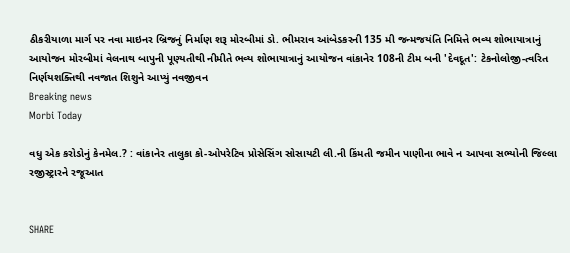ઠીકરીયાળા માર્ગ પર નવા માઇનર બ્રિજનું નિર્માણ શરૂ મોરબીમાં ડો. ભીમરાવ આંબેડકરની 135 મી જન્મજયંતિ નિમિત્તે ભવ્ય શોભાયાત્રાનું આયોજન મોરબીમાં વેલનાથ બાપુની પૂણ્યતીથી નીમીતે ભવ્ય શોભાયાત્રાનું આયોજન વાંકાનેર 108ની ટીમ બની 'દેવદૂત': ટેકનોલોજી-ત્વરિત નિર્ણયશક્તિથી નવજાત શિશુને આપ્યું નવજીવન
Breaking news
Morbi Today

વધુ એક કરોડોનું કેનમેલ.? : વાંકાનેર તાલુકા કો-ઓપરેટિવ પ્રોસેસિંગ સોસાયટી લી.ની કિંમતી જમીન પાણીના ભાવે ન આપવા સભ્યોની જિલ્લા રજીસ્ટ્રારને રજૂઆત


SHARE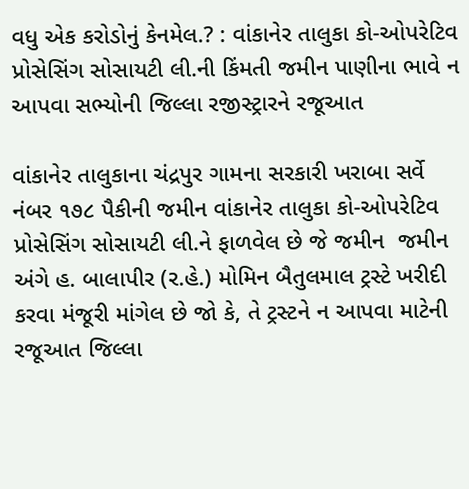વધુ એક કરોડોનું કેનમેલ.? : વાંકાનેર તાલુકા કો-ઓપરેટિવ પ્રોસેસિંગ સોસાયટી લી.ની કિંમતી જમીન પાણીના ભાવે ન આપવા સભ્યોની જિલ્લા રજીસ્ટ્રારને રજૂઆત

વાંકાનેર તાલુકાના ચંદ્રપુર ગામના સરકારી ખરાબા સર્વે નંબર ૧૭૮ પૈકીની જમીન વાંકાનેર તાલુકા કો-ઓપરેટિવ પ્રોસેસિંગ સોસાયટી લી.ને ફાળવેલ છે જે જમીન  જમીન અંગે હ. બાલાપીર (ર.હે.) મોમિન બૈતુલમાલ ટ્રસ્ટે ખરીદી કરવા મંજૂરી માંગેલ છે જો કે, તે ટ્રસ્ટને ન આપવા માટેની રજૂઆત જિલ્લા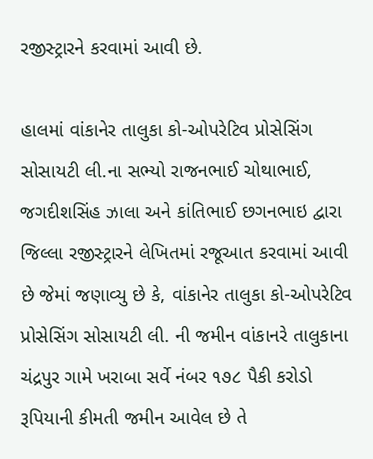રજીસ્ટ્રારને કરવામાં આવી છે.

હાલમાં વાંકાનેર તાલુકા કો-ઓપરેટિવ પ્રોસેસિંગ સોસાયટી લી.ના સભ્યો રાજનભાઈ ચોથાભાઈ, જગદીશસિંહ ઝાલા અને કાંતિભાઈ છગનભાઇ દ્વારા જિલ્લા રજીસ્ટ્રારને લેખિતમાં રજૂઆત કરવામાં આવી છે જેમાં જણાવ્યુ છે કે, વાંકાનેર તાલુકા કો-ઓપરેટિવ પ્રોસેસિંગ સોસાયટી લી. ની જમીન વાંકાનરે તાલુકાના ચંદ્રપુર ગામે ખરાબા સર્વે નંબર ૧૭૮ પૈકી કરોડો રૂપિયાની કીમતી જમીન આવેલ છે તે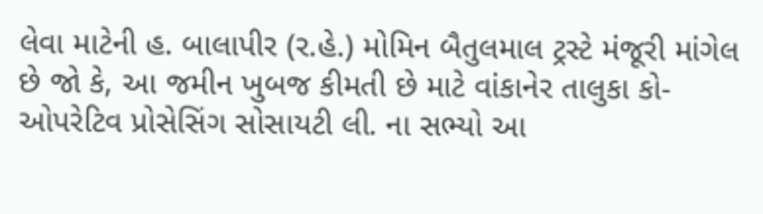લેવા માટેની હ. બાલાપીર (ર.હે.) મોમિન બૈતુલમાલ ટ્રસ્ટે મંજૂરી માંગેલ છે જો કે, આ જમીન ખુબજ કીમતી છે માટે વાંકાનેર તાલુકા કો-ઓપરેટિવ પ્રોસેસિંગ સોસાયટી લી. ના સભ્યો આ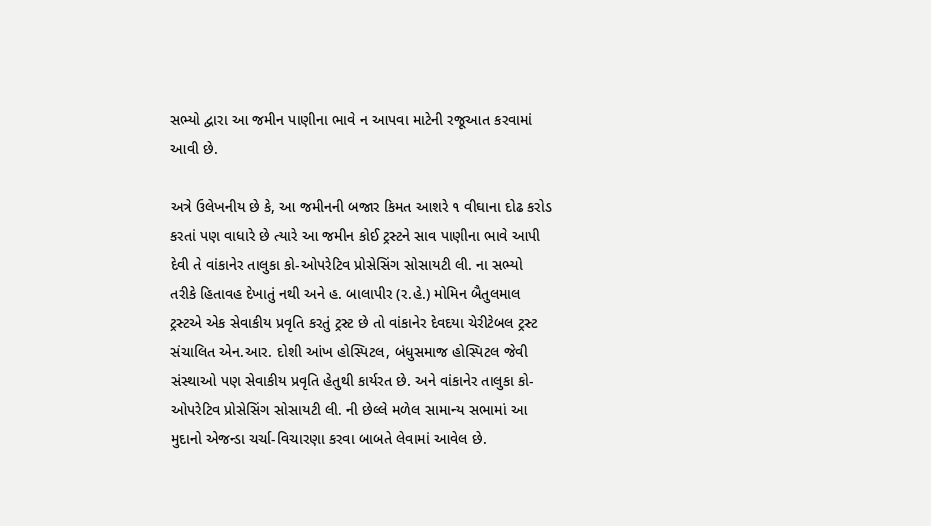સભ્યો દ્વારા આ જમીન પાણીના ભાવે ન આપવા માટેની રજૂઆત કરવામાં આવી છે.

અત્રે ઉલેખનીય છે કે, આ જમીનની બજાર કિમત આશરે ૧ વીઘાના દોઢ કરોડ કરતાં પણ વાધારે છે ત્યારે આ જમીન કોઈ ટ્રસ્ટને સાવ પાણીના ભાવે આપી દેવી તે વાંકાનેર તાલુકા કો-ઓપરેટિવ પ્રોસેસિંગ સોસાયટી લી. ના સભ્યો તરીકે હિતાવહ દેખાતું નથી અને હ. બાલાપીર (ર.હે.) મોમિન બૈતુલમાલ ટ્રસ્ટએ એક સેવાકીય પ્રવૃતિ કરતું ટ્રસ્ટ છે તો વાંકાનેર દેવદયા ચેરીટેબલ ટ્રસ્ટ સંચાલિત એન.આર. દોશી આંખ હોસ્પિટલ, બંધુસમાજ હોસ્પિટલ જેવી સંસ્થાઓ પણ સેવાકીય પ્રવૃતિ હેતુથી કાર્યરત છે. અને વાંકાનેર તાલુકા કો-ઓપરેટિવ પ્રોસેસિંગ સોસાયટી લી. ની છેલ્લે મળેલ સામાન્ય સભામાં આ મુદાનો એજન્ડા ચર્ચા-વિચારણા કરવા બાબતે લેવામાં આવેલ છે.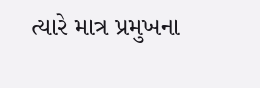ત્યારે માત્ર પ્રમુખના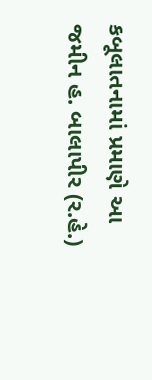કબૂલાતનામાં પ્રમાણે આ જમીન હ. બાલાપીર (ર.હે.)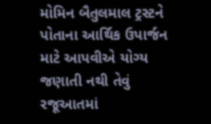મોમિન બૈતુલમાલ ટ્રસ્ટને પોતાના આર્થિક ઉપાર્જન માટે આપવીએ યોગ્ય જણાતી નથી તેવું રજૂઆતમાં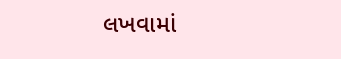લખવામાં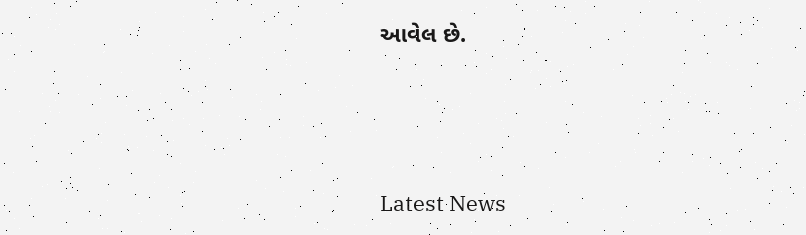આવેલ છે.






Latest News